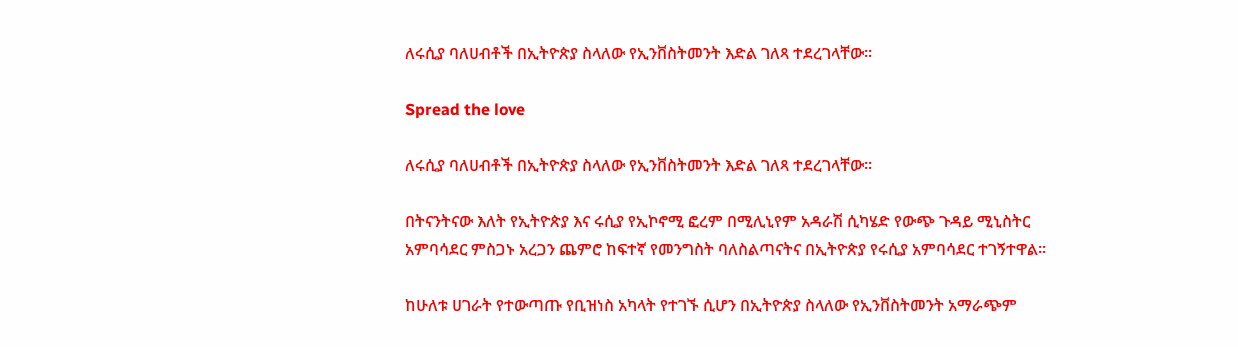ለሩሲያ ባለሀብቶች በኢትዮጵያ ስላለው የኢንቨስትመንት እድል ገለጻ ተደረገላቸው፡፡

Spread the love

ለሩሲያ ባለሀብቶች በኢትዮጵያ ስላለው የኢንቨስትመንት እድል ገለጻ ተደረገላቸው፡፡

በትናንትናው እለት የኢትዮጵያ እና ሩሲያ የኢኮኖሚ ፎረም በሚሊኒየም አዳራሽ ሲካሄድ የውጭ ጉዳይ ሚኒስትር አምባሳደር ምስጋኑ አረጋን ጨምሮ ከፍተኛ የመንግስት ባለስልጣናትና በኢትዮጵያ የሩሲያ አምባሳደር ተገኝተዋል፡፡

ከሁለቱ ሀገራት የተውጣጡ የቢዝነስ አካላት የተገኙ ሲሆን በኢትዮጵያ ስላለው የኢንቨስትመንት አማራጭም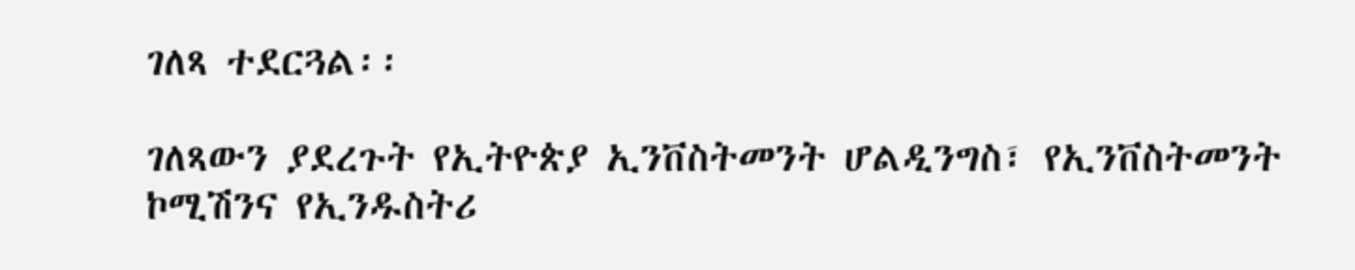ገለጻ ተደርጓል፡፡

ገለጻውን ያደረጉት የኢትዮጵያ ኢንቨስትመንት ሆልዲንግስ፣ የኢንቨስትመንት ኮሚሽንና የኢንዱስትሪ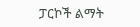ፓርኮች ልማት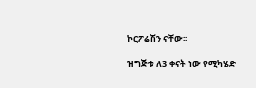ኮርፖሬሽን ናቸው፡፡

ዝግጅቱ ለ3 ቀናት ነው የሚካሄድ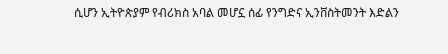ሲሆን ኢትዮጵያም የብሪክስ አባል መሆኗ ሰፊ የንግድና ኢንቨስትመንት እድልን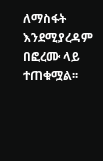ለማስፋት እንደሚያረዳም  በፎረሙ ላይ ተጠቁሟል፡፡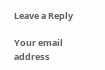Leave a Reply

Your email address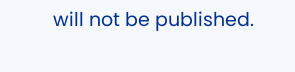will not be published.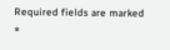Required fields are marked *